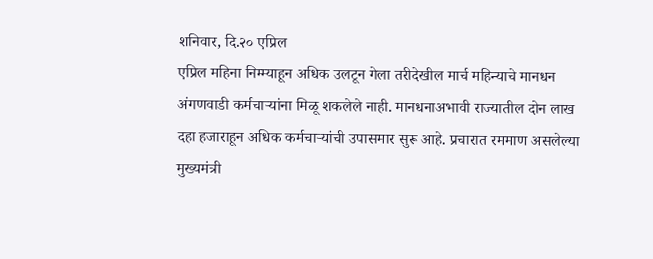शनिवार, दि.२० एप्रिल
एप्रिल महिना निम्म्याहून अधिक उलटून गेला तरीदेखील मार्च महिन्याचे मानधन अंगणवाडी कर्मचाऱ्यांना मिळू शकलेले नाही. मानधनाअभावी राज्यातील दोन लाख दहा हजाराहून अधिक कर्मचाऱ्यांची उपासमार सुरू आहे. प्रचारात रममाण असलेल्या मुख्यमंत्री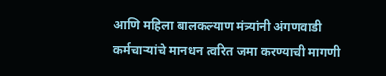आणि महिला बालकल्याण मंत्र्यांनी अंगणवाडी कर्मचाऱ्यांचे मानधन त्वरित जमा करण्याची मागणी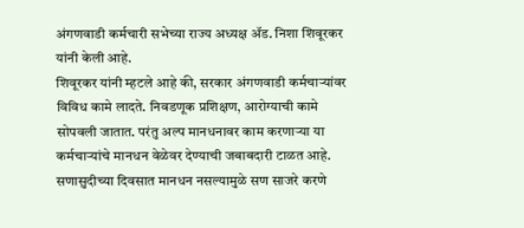अंगणवाडी कर्मचारी सभेच्या राज्य अध्यक्ष ॲड. निशा शिवूरकर यांनी केली आहे.
शिवूरकर यांनी म्हटले आहे की, सरकार अंगणवाडी कर्मचाऱ्यांवर विविध कामे लादते. निवडणूक प्रशिक्षण, आरोग्याची कामे सोपवली जातात. परंतु अल्प मानधनावर काम करणाऱ्या या कर्मचाऱ्यांचे मानधन वेळेवर देण्याची जबाबदारी टाळत आहे. सणासुदीच्या दिवसात मानधन नसल्यामुळे सण साजरे करणे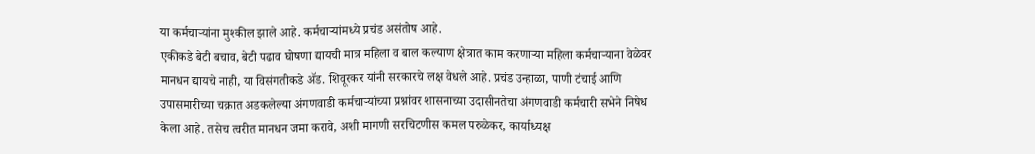या कर्मचाऱ्यांना मुश्कील झाले आहे. कर्मचाऱ्यांमध्ये प्रचंड असंतोष आहे.
एकीकडे बेटी बचाव, बेटी पढाव घोषणा द्यायची मात्र महिला व बाल कल्याण क्षेत्रात काम करणाऱ्या महिला कर्मचाऱ्याना वेळेवर मानधन द्यायचे नाही, या विसंगतीकडे ॲड. शिवूरकर यांनी सरकारचे लक्ष वेधले आहे. प्रचंड उन्हाळा, पाणी टंचाई आणि उपासमारीच्या चक्रात अडकलेल्या अंगणवाडी कर्मचाऱ्यांच्या प्रश्नांवर शासनाच्या उदासीनतेचा अंगणवाडी कर्मचारी सभेने निषेध केला आहे. तसेच त्वरीत मानधन जमा करावे, अशी मागणी सरचिटणीस कमल परुळेकर, कार्याध्यक्ष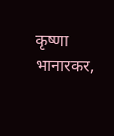कृष्णा भानारकर,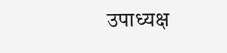उपाध्यक्ष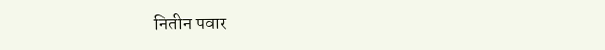नितीन पवार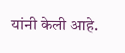यांनी केली आहे.